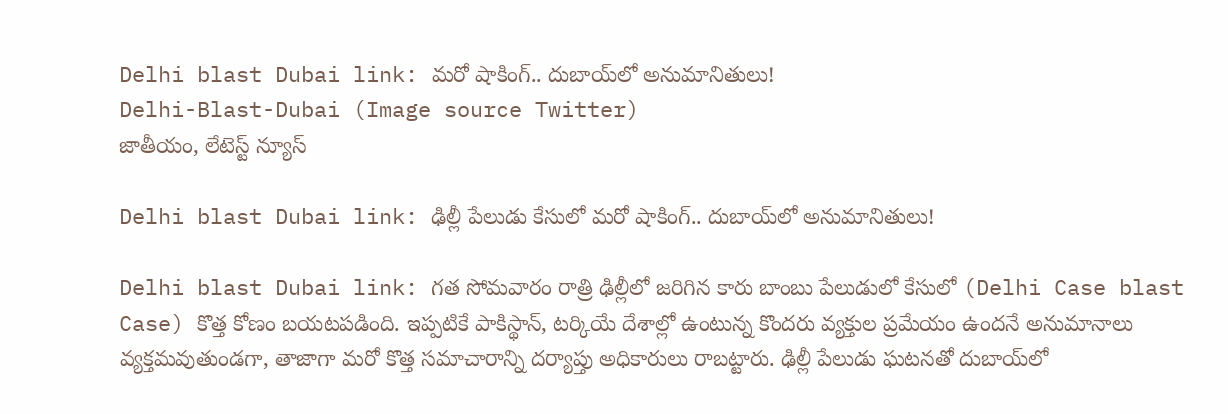Delhi blast Dubai link: మరో షాకింగ్.. దుబాయ్‌లో అనుమానితులు!
Delhi-Blast-Dubai (Image source Twitter)
జాతీయం, లేటెస్ట్ న్యూస్

Delhi blast Dubai link: ఢిల్లీ పేలుడు కేసులో మరో షాకింగ్.. దుబాయ్‌లో అనుమానితులు!

Delhi blast Dubai link: గత సోమవారం రాత్రి ఢిల్లీలో జరిగిన కారు బాంబు పేలుడులో కేసులో (Delhi Case blast Case) కొత్త కోణం బయటపడింది. ఇప్పటికే పాకిస్థాన్, టర్కియే దేశాల్లో ఉంటున్న కొందరు వ్యక్తుల ప్రమేయం ఉందనే అనుమానాలు వ్యక్తమవుతుండగా, తాజాగా మరో కొత్త సమాచారాన్ని దర్యాప్తు అధికారులు రాబట్టారు. ఢిల్లీ పేలుడు ఘటనతో దుబాయ్‌లో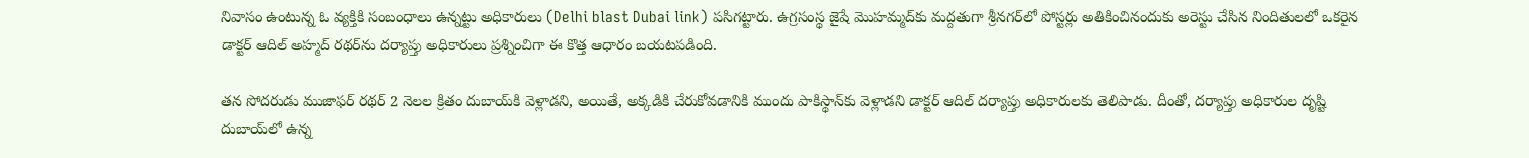నివాసం ఉంటున్న ఓ వ్యక్తికి సంబంధాలు ఉన్నట్టు అధికారులు (Delhi blast Dubai link) పసిగట్టారు. ఉగ్రసంస్థ జైషే మొహమ్మద్‌కు మద్దతుగా శ్రీనగర్‌లో పోస్టర్లు అతికించినందుకు అరెస్టు చేసిన నిందితులలో ఒకరైన డాక్టర్ ఆదిల్ అహ్మద్ రథర్‌ను దర్యాప్తు అధికారులు ప్రశ్నించిగా ఈ కొత్త ఆధారం బయటపడింది.

తన సోదరుడు ముజాఫర్ రథర్ 2 నెలల క్రితం దుబాయ్‌కి వెళ్లాడని, అయితే, అక్కడికి చేరుకోవడానికి ముందు పాకిస్థాన్‌‌కు వెళ్లాడని డాక్టర్ ఆదిల్ దర్యాప్తు అధికారులకు తెలిపాడు. దీంతో, దర్యాప్తు అధికారుల దృష్టి దుబాయ్‌లో ఉన్న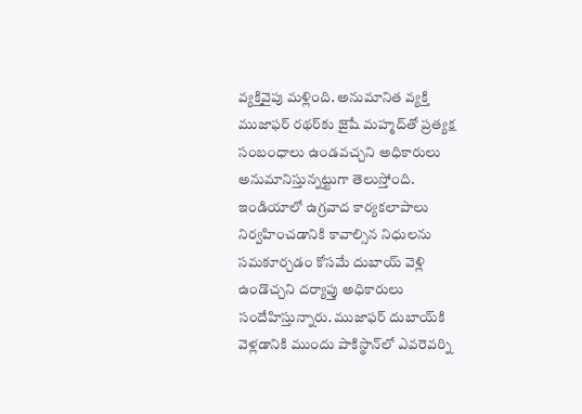వ్యక్తివైపు మళ్లింది. అనుమానిత వ్యక్తి ముజాఫర్ రథర్‌కు జైషే మహ్మద్‌తో ప్రత్యక్ష సంబంధాలు ఉండవచ్చని అధికారులు అనుమానిస్తున్నట్టుగా తెలుస్తోంది. ఇండియాలో ఉగ్రవాద కార్యకలాపాలు నిర్వహించడానికి కావాల్సిన నిధులను సమకూర్చడం కోసమే దుబాయ్ వెళ్లి ఉండొచ్చని దర్యాప్తు అధికారులు సందేహిస్తున్నారు. ముజాఫర్ దుబాయ్‌కి వెళ్లడానికి ముందు పాకిస్థాన్‌లో ఎవరెవర్ని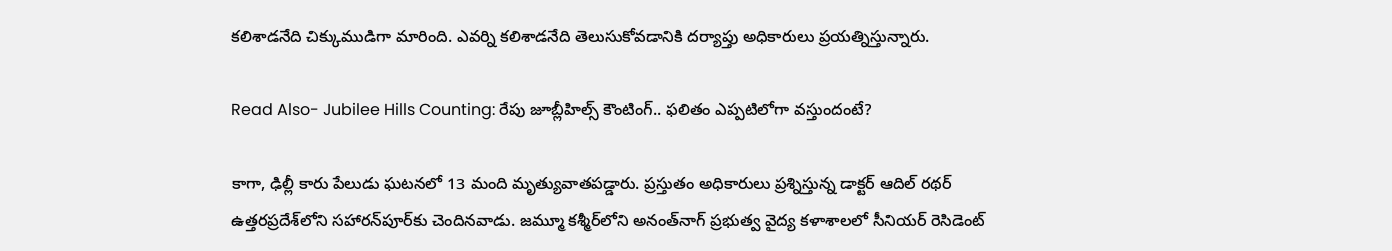కలిశాడనేది చిక్కుముడిగా మారింది. ఎవర్ని కలిశాడనేది తెలుసుకోవడానికి దర్యాప్తు అధికారులు ప్రయత్నిస్తున్నారు.

Read Also- Jubilee Hills Counting: రేపు జూబ్లీహిల్స్ కౌంటింగ్.. ఫలితం ఎప్పటిలోగా వస్తుందంటే?

కాగా, ఢిల్లీ కారు పేలుడు ఘటనలో 13 మంది మృత్యువాతపడ్డారు. ప్రస్తుతం అధికారులు ప్రశ్నిస్తున్న డాక్టర్ ఆదిల్ రథర్ ఉత్తరప్రదేశ్‌లోని సహారన్‌పూర్‌కు చెందినవాడు. జమ్మూ కశ్మీర్‌లోని అనంత్‌నాగ్‌ ప్రభుత్వ వైద్య కళాశాలలో సీనియర్ రెసిడెంట్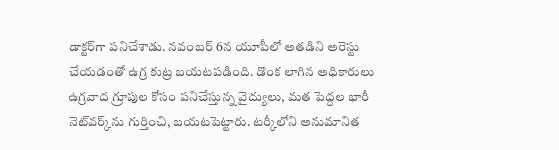డాక్టర్‌గా పనిచేశాడు. నవంబర్ 6న యూపీలో అతడిని అరెస్టు చేయడంతో ఉగ్ర కుట్ర బయటపడింది. డొంక లాగిన అధికారులు ఉగ్రవాద గ్రూపుల కోసం పనిచేస్తున్న వైద్యులు, మత పెద్దల భారీ నెట్‌వర్క్‌ను గుర్తించి, బయటపెట్టారు. టర్కీలోని అనుమానిత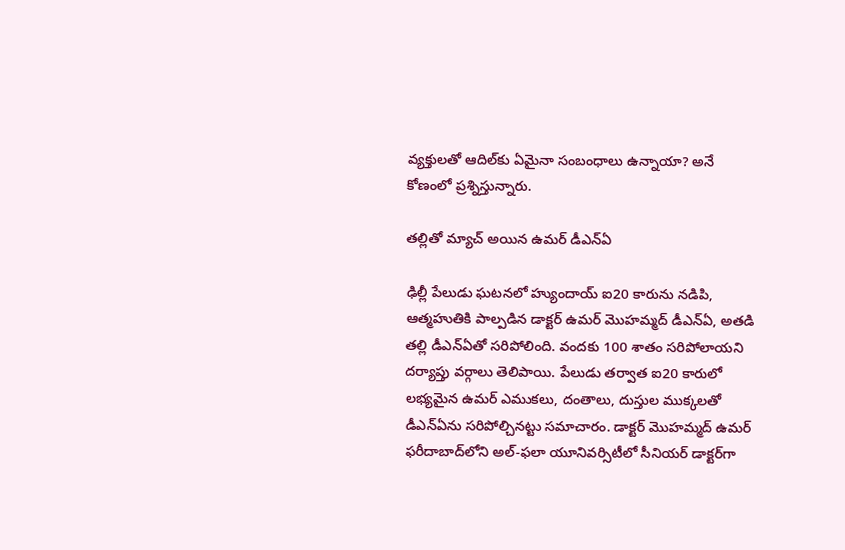వ్యక్తులతో ఆదిల్‌కు ఏమైనా సంబంధాలు ఉన్నాయా? అనే కోణంలో ప్రశ్నిస్తున్నారు.

తల్లితో మ్యాచ్ అయిన ఉమర్ డీఎన్ఏ

ఢిల్లీ పేలుడు ఘటనలో హ్యుందాయ్ ఐ20 కారును నడిపి, ఆత్మహుతికి పాల్పడిన డాక్టర్ ఉమర్ మొహమ్మద్ డీఎన్ఏ, అతడి తల్లి డీఎన్ఏతో సరిపోలింది. వందకు 100 శాతం సరిపోలాయని దర్యాప్తు వర్గాలు తెలిపాయి. పేలుడు తర్వాత ఐ20 కారులో లభ్యమైన ఉమర్ ఎముకలు, దంతాలు, దుస్తుల ముక్కలతో డీఎన్ఏను సరిపోల్చినట్టు సమాచారం. డాక్టర్ మొహమ్మద్ ఉమర్ ఫరీదాబాద్‌లోని అల్-ఫలా యూనివర్సిటీలో సీనియర్ డాక్టర్‌గా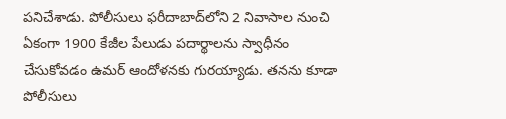పనిచేశాడు. పోలీసులు ఫరీదాబాద్‌లోని 2 నివాసాల నుంచి ఏకంగా 1900 కేజీల పేలుడు పదార్థాలను స్వాధీనం చేసుకోవడం ఉమర్ ఆందోళనకు గురయ్యాడు. తనను కూడా పోలీసులు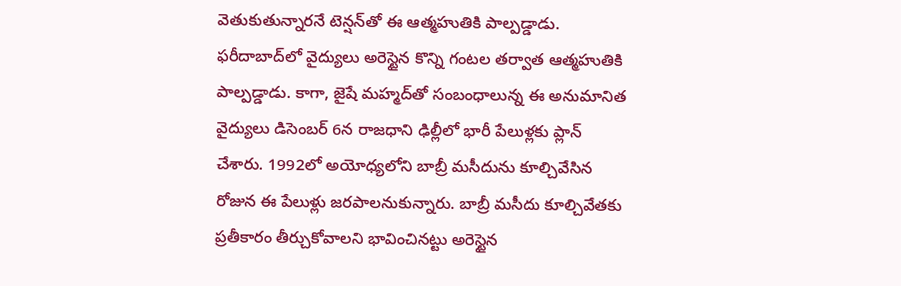వెతుకుతున్నారనే టెన్షన్‌తో ఈ ఆత్మహుతికి పాల్పడ్డాడు. ఫరీదాబాద్‌లో వైద్యులు అరెస్టైన కొన్ని గంటల తర్వాత ఆత్మహుతికి పాల్పడ్డాడు. కాగా, జైషే మహ్మద్‌తో సంబంధాలున్న ఈ అనుమానిత వైద్యులు డిసెంబర్ 6న రాజధాని ఢిల్లీలో భారీ పేలుళ్లకు ప్లాన్ చేశారు. 1992లో అయోధ్యలోని బాబ్రీ మసీదును కూల్చివేసిన రోజున ఈ పేలుళ్లు జరపాలనుకున్నారు. బాబ్రీ మసీదు కూల్చివేతకు ప్రతీకారం తీర్చుకోవాలని భావించినట్టు అరెస్టైన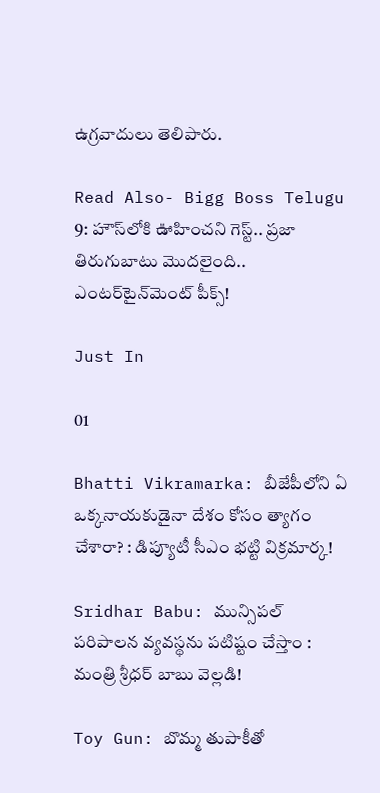ఉగ్రవాదులు తెలిపారు.

Read Also- Bigg Boss Telugu 9: హౌస్‌లోకి ఊహించని గెస్ట్.. ప్రజా తిరుగుబాటు మొదలైంది.. ఎంటర్‌టైన్‌మెంట్ పీక్స్!

Just In

01

Bhatti Vikramarka: బీజేపీలోని ఏ ఒక్క‌నాయ‌కుడైనా దేశం కోసం త్యాగం చేశారా? : డిప్యూటీ సీఎం భట్టి విక్రమార్క!

Sridhar Babu: మున్సిపల్ పరిపాలన వ్యవస్థను పటిష్టం చేస్తాం : మంత్రి శ్రీధర్ బాబు వెల్లడి!

Toy Gun: బొమ్మ తుపాకీతో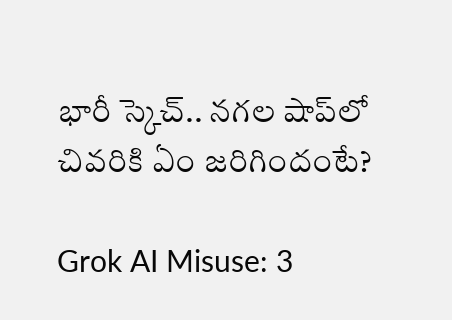భారీ స్కెచ్.. నగల షాప్‌లో చివరికి ఏం జరిగిందంటే?

Grok AI Misuse: 3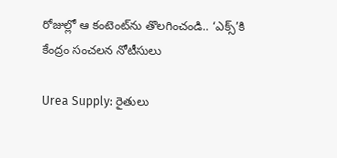రోజుల్లో ఆ కంటెంట్‌ను తొలగించండి.. ‘ఎక్స్’కి కేంద్రం సంచలన నోటీసులు

Urea Supply: రైతులు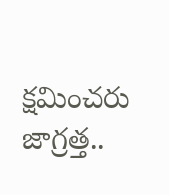క్షమించరు జాగ్రత్త..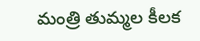మంత్రి తుమ్మల కీలక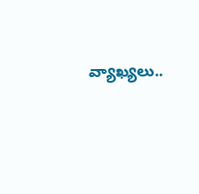వ్యాఖ్యలు..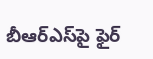బీఆర్ఎస్‌పై ఫైర్